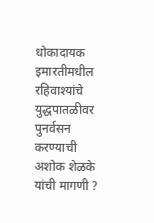धोकादायक इमारतीमधील रहिवाश्यांचे युद्धपातळीवर पुनर्वसन करण्याची अशोक शेळके यांची मागणी ?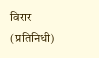विरार (प्रतिनिधी)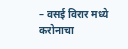– वसई विरार मध्ये करोनाचा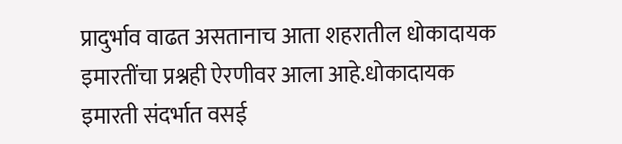प्रादुर्भाव वाढत असतानाच आता शहरातील धोकादायक इमारतींचा प्रश्नही ऐरणीवर आला आहे.धोकादायक इमारती संदर्भात वसई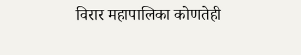विरार महापालिका कोणतेही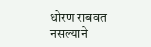धोरण राबवत नसल्याने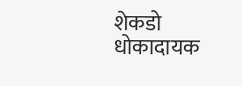शेकडो धोकादायक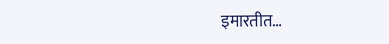इमारतीत…